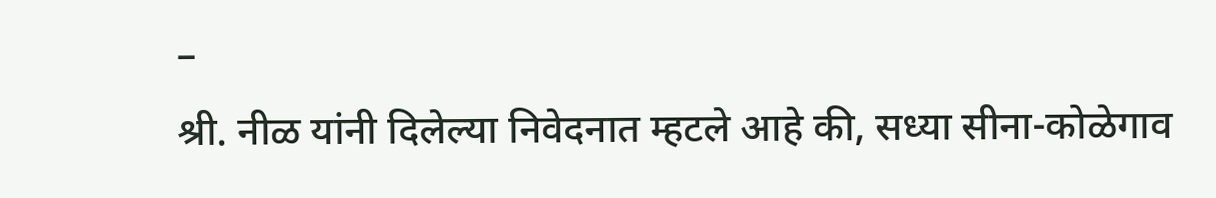–
श्री. नीळ यांनी दिलेल्या निवेदनात म्हटले आहे की, सध्या सीना-कोळेगाव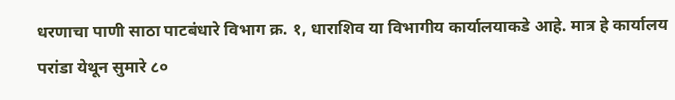धरणाचा पाणी साठा पाटबंधारे विभाग क्र. १, धाराशिव या विभागीय कार्यालयाकडे आहे. मात्र हे कार्यालय परांडा येथून सुमारे ८०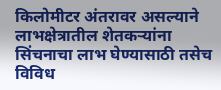किलोमीटर अंतरावर असल्याने लाभक्षेत्रातील शेतकऱ्यांना सिंचनाचा लाभ घेण्यासाठी तसेच विविध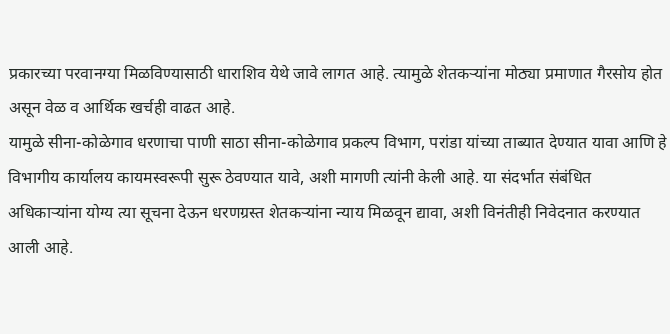प्रकारच्या परवानग्या मिळविण्यासाठी धाराशिव येथे जावे लागत आहे. त्यामुळे शेतकऱ्यांना मोठ्या प्रमाणात गैरसोय होत असून वेळ व आर्थिक खर्चही वाढत आहे.
यामुळे सीना-कोळेगाव धरणाचा पाणी साठा सीना-कोळेगाव प्रकल्प विभाग, परांडा यांच्या ताब्यात देण्यात यावा आणि हे विभागीय कार्यालय कायमस्वरूपी सुरू ठेवण्यात यावे, अशी मागणी त्यांनी केली आहे. या संदर्भात संबंधित अधिकाऱ्यांना योग्य त्या सूचना देऊन धरणग्रस्त शेतकऱ्यांना न्याय मिळवून द्यावा, अशी विनंतीही निवेदनात करण्यात आली आहे.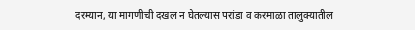दरम्यान, या मागणीची दखल न घेतल्यास परांडा व करमाळा तालुक्यातील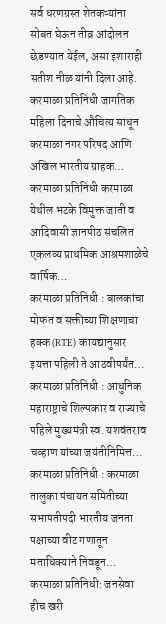सर्व धरणग्रस्त शेतकऱ्यांना सोबत घेऊन तीव्र आंदोलन छेडण्यात येईल, असा इशाराही सतीश नीळ यांनी दिला आहे.
करमाळा प्रतिनिधी जागतिक महिला दिनाचे औचित्य साधून करमाळा नगर परिषद आणि अखिल भारतीय ग्राहक…
करमाळा प्रतिनिधी करमाळा येथील भटके विमुक्त जाती व आदिवासी ज्ञानपीठ संचलित एकलव्य प्राथमिक आश्रमशाळेचे वार्षिक…
करमाळा प्रतिनिधी : बालकांचा मोफत व सक्तीच्या शिक्षणाचा हक्क (RTE) कायद्यानुसार इयत्ता पहिली ते आठवीपर्यंत…
करमाळा प्रतिनिधी : आधुनिक महाराष्ट्राचे शिल्पकार व राज्याचे पहिले मुख्यमंत्री स्व. यशवंतराव चव्हाण यांच्या जयंतीनिमित्त…
करमाळा प्रतिनिधी : करमाळा तालुका पंचायत समितीच्या सभापतीपदी भारतीय जनता पक्षाच्या वीट गणातून मताधिक्याने निवडून…
करमाळा प्रतिनिधी: जनसेवा हीच खरी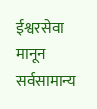ईश्वरसेवा मानून सर्वसामान्य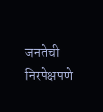जनतेची निरपेक्षपणे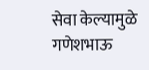सेवा केल्यामुळे गणेशभाऊ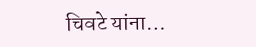चिवटे यांना…